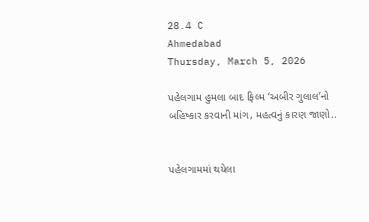28.4 C
Ahmedabad
Thursday, March 5, 2026

પહેલગામ હુમલા બાદ ફિલ્મ ‘અબીર ગુલાલ’નો બહિષ્કાર કરવાની માંગ, મહત્વનું કારણ જાણો..


પહેલગામમાં થયેલા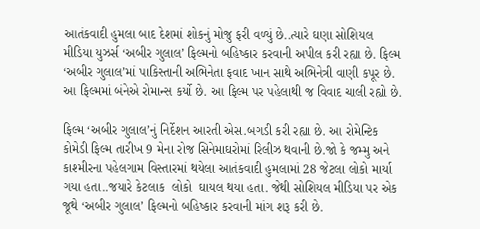આતંકવાદી હુમલા બાદ દેશમાં શોકનું મોજુ ફરી વળ્યું છે..ત્યારે ઘણા સોશિયલ મીડિયા યુઝર્સ ‘અબીર ગુલાલ’ ફિલ્મનો બહિષ્કાર કરવાની અપીલ કરી રહ્યા છે. ફિલ્મ ‘અબીર ગુલાલ’માં પાકિસ્તાની અભિનેતા ફવાદ ખાન સાથે અભિનેત્રી વાણી કપૂર છે. આ ફિલ્મમાં બંનેએ રોમાન્સ કર્યો છે. આ ફિલ્મ પર પહેલાથી જ વિવાદ ચાલી રહ્યો છે.

ફિલ્મ ‘અબીર ગુલાલ’નું નિર્દેશન આરતી એસ.બગડી કરી રહ્યા છે. આ રોમેન્ટિક કોમેડી ફિલ્મ તારીખ 9 મેના રોજ સિનેમાઘરોમાં રિલીઝ થવાની છે.જો કે જમ્મુ અને કાશ્મીરના પહેલગામ વિસ્તારમાં થયેલા આતંકવાદી હુમલામાં 28 જેટલા લોકો માર્યા ગયા હતા..જયારે કેટલાક  લોકો  ઘાયલ થયા હતા. જેથી સોશિયલ મીડિયા પર એક જૂથે ‘અબીર ગુલાલ’ ફિલ્મનો બહિષ્કાર કરવાની માંગ શરૂ કરી છે.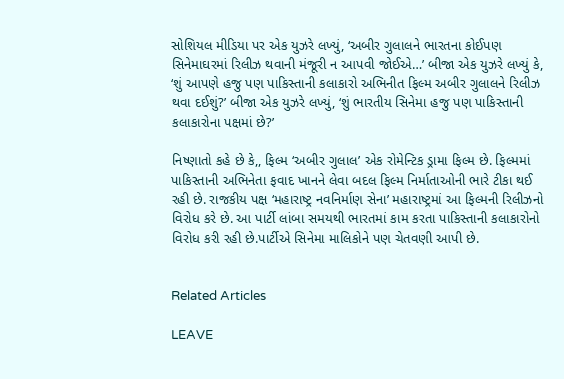સોશિયલ મીડિયા પર એક યુઝરે લખ્યું, ‘અબીર ગુલાલને ભારતના કોઈપણ સિનેમાઘરમાં રિલીઝ થવાની મંજૂરી ન આપવી જોઈએ…’ બીજા એક યુઝરે લખ્યું કે, ‘શું આપણે હજુ પણ પાકિસ્તાની કલાકારો અભિનીત ફિલ્મ અબીર ગુલાલને રિલીઝ થવા દઈશું?’ બીજા એક યુઝરે લખ્યું, ‘શું ભારતીય સિનેમા હજુ પણ પાકિસ્તાની કલાકારોના પક્ષમાં છે?’

નિષ્ણાતો કહે છે કે,, ફિલ્મ ‘અબીર ગુલાલ’ એક રોમેન્ટિક ડ્રામા ફિલ્મ છે. ફિલ્મમાં પાકિસ્તાની અભિનેતા ફવાદ ખાનને લેવા બદલ ફિલ્મ નિર્માતાઓની ભારે ટીકા થઈ રહી છે. રાજકીય પક્ષ ‘મહારાષ્ટ્ર નવનિર્માણ સેના’ મહારાષ્ટ્રમાં આ ફિલ્મની રિલીઝનો વિરોધ કરે છે. આ પાર્ટી લાંબા સમયથી ભારતમાં કામ કરતા પાકિસ્તાની કલાકારોનો વિરોધ કરી રહી છે.પાર્ટીએ સિનેમા માલિકોને પણ ચેતવણી આપી છે.


Related Articles

LEAVE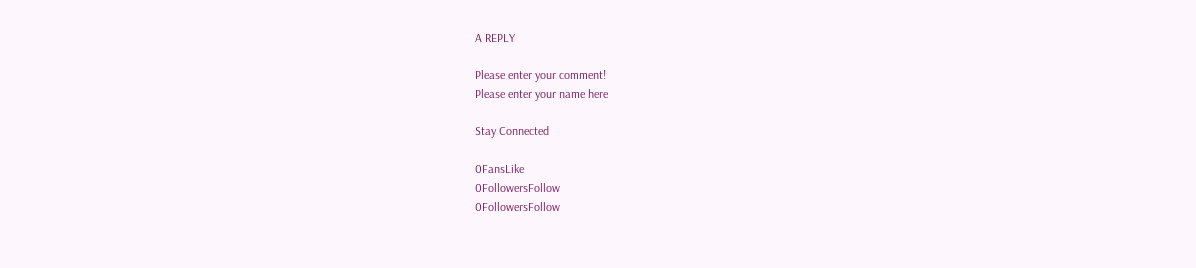A REPLY

Please enter your comment!
Please enter your name here

Stay Connected

0FansLike
0FollowersFollow
0FollowersFollow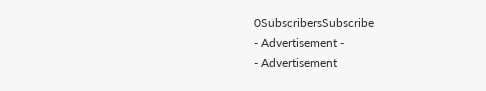0SubscribersSubscribe
- Advertisement -
- Advertisement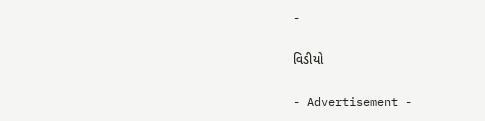-

વિડીયો

- Advertisement -